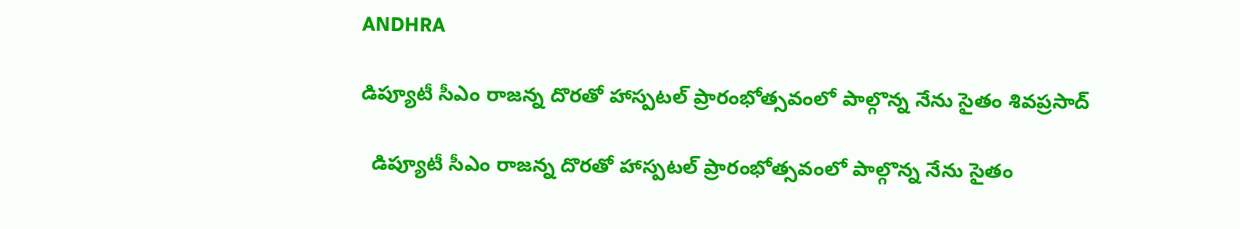ANDHRA

డిప్యూటీ సీఎం రాజన్న దొరతో హాస్పటల్ ప్రారంభోత్సవంలో పాల్గొన్న నేను సైతం శివప్రసాద్

  డిప్యూటీ సీఎం రాజన్న దొరతో హాస్పటల్ ప్రారంభోత్సవంలో పాల్గొన్న నేను సైతం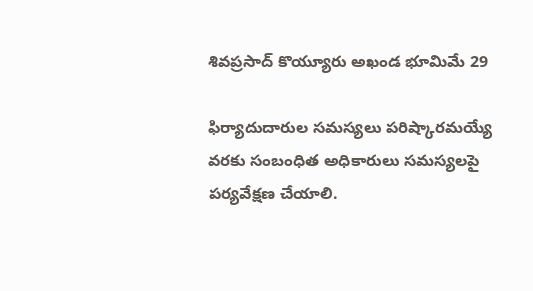శివప్రసాద్ కొయ్యూరు అఖండ భూమిమే 29

ఫిర్యాదుదారుల సమస్యలు పరిష్కారమయ్యే వరకు సంబంధిత అధికారులు సమస్యలపై పర్యవేక్షణ చేయాలి.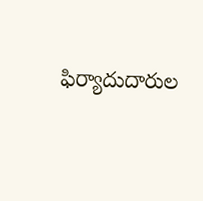ఫిర్యాదుదారుల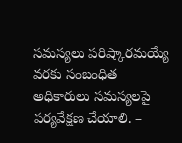సమస్యలు పరిష్కారమయ్యే వరకు సంబంధిత అధికారులు సమస్యలపై పర్యవేక్షణ చేయాలి. –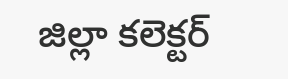జిల్లా కలెక్టర్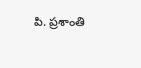పి. ప్రశాంతి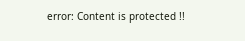error: Content is protected !!